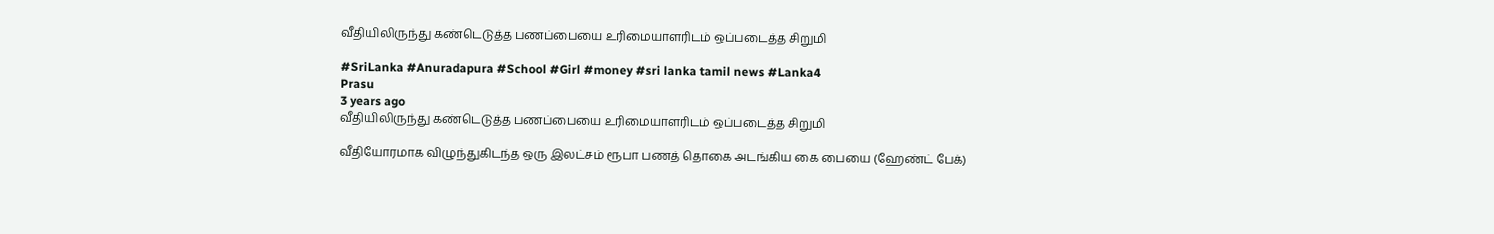வீதியிலிருந்து கண்டெடுத்த பணப்பையை உரிமையாளரிடம் ஒப்படைத்த சிறுமி

#SriLanka #Anuradapura #School #Girl #money #sri lanka tamil news #Lanka4
Prasu
3 years ago
வீதியிலிருந்து கண்டெடுத்த பணப்பையை உரிமையாளரிடம் ஒப்படைத்த சிறுமி

வீதியோரமாக விழுந்துகிடந்த ஒரு இலட்சம் ரூபா பணத் தொகை அடங்கிய கை பையை (ஹேண்ட் பேக்)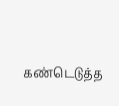கண்டெடுத்த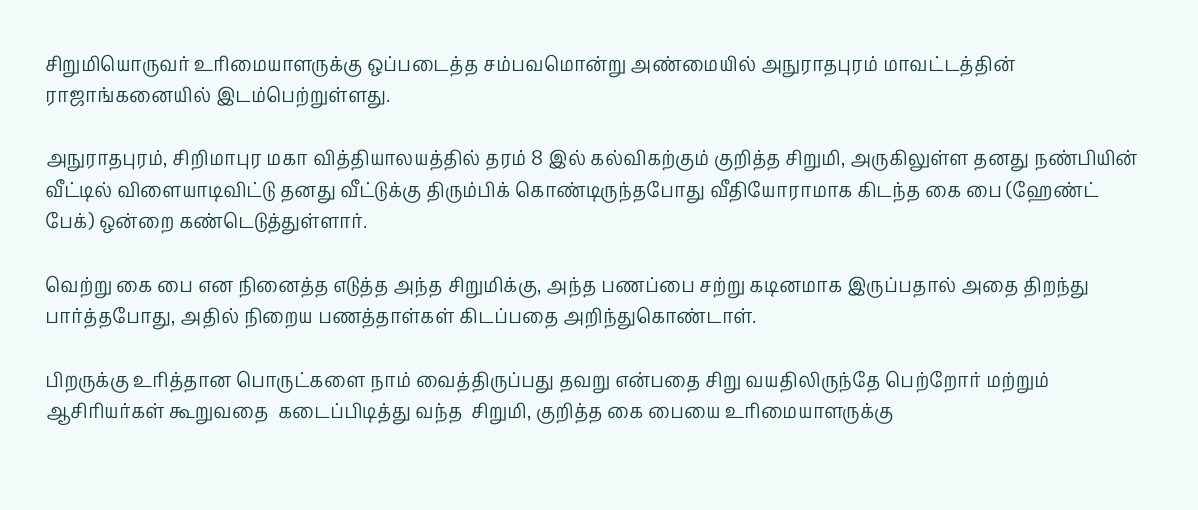சிறுமியொருவர் உரிமையாளருக்கு ஒப்படைத்த சம்பவமொன்று அண்மையில் அநுராதபுரம் மாவட்டத்தின் ராஜாங்கனையில் இடம்பெற்றுள்ளது.

அநுராதபுரம், சிறிமாபுர மகா வித்தியாலயத்தில் தரம் 8 இல் கல்விகற்கும் குறித்த சிறுமி, அருகிலுள்ள தனது நண்பியின் வீட்டில் விளையாடிவிட்டு தனது வீட்டுக்கு திரும்பிக் கொண்டிருந்தபோது வீதியோராமாக கிடந்த கை பை (ஹேண்ட் பேக்) ஒன்றை கண்டெடுத்துள்ளார்.

வெற்று கை பை என நினைத்த எடுத்த அந்த சிறுமிக்கு, அந்த பணப்பை சற்று கடினமாக இருப்பதால் அதை திறந்து பார்த்தபோது, அதில் நிறைய பணத்தாள்கள் கிடப்பதை அறிந்துகொண்டாள்.

பிறருக்கு உரித்தான பொருட்களை நாம் வைத்திருப்பது தவறு என்பதை சிறு வயதிலிருந்தே பெற்றோர் மற்றும் ஆசிரியர்கள் கூறுவதை  கடைப்பிடித்து வந்த  சிறுமி, குறித்த கை பையை உரிமையாளருக்கு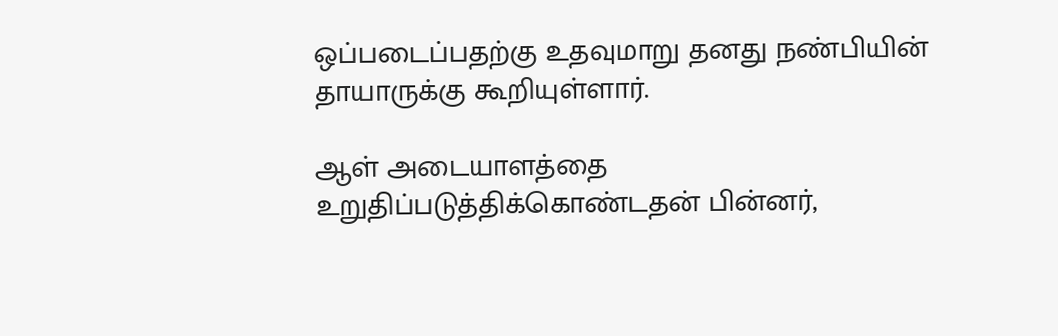ஒப்படைப்பதற்கு உதவுமாறு தனது நண்பியின் தாயாருக்கு கூறியுள்ளார்.

ஆள் அடையாளத்தை உறுதிப்படுத்திக்கொண்டதன் பின்னர்,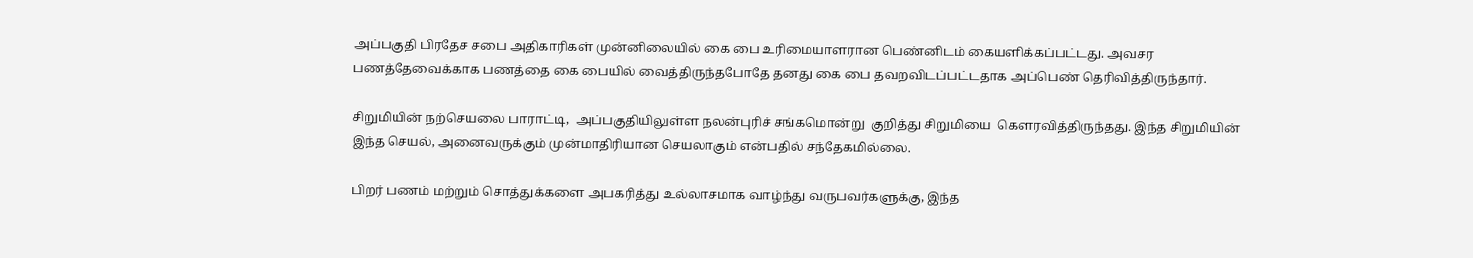அப்பகுதி பிரதேச சபை அதிகாரிகள் முன்னிலையில் கை பை உரிமையாளரான பெண்னிடம் கையளிக்கப்பட்டது. அவசர பணத்தேவைக்காக பணத்‍தை கை பையில் வைத்திருந்தபோதே தனது கை பை தவறவிடப்பட்டதாக அப்பெண் தெரிவித்திருந்தார்.

சிறுமியின் நற்செயலை பாராட்டி,  அப்பகுதியிலுள்ள நலன்புரிச் சங்கமொன்று  குறித்து சிறுமியை  கெளரவித்திருந்தது. இந்த சிறுமியின் இந்த செயல், அனைவருக்கும் முன்மாதிரியான செயலாகும் என்பதில் சந்தேகமில்லை.

பிறர் பணம் மற்றும் சொத்துக்களை அபகரித்து உல்லாசமாக வாழ்ந்து வருபவர்களுக்கு, இந்த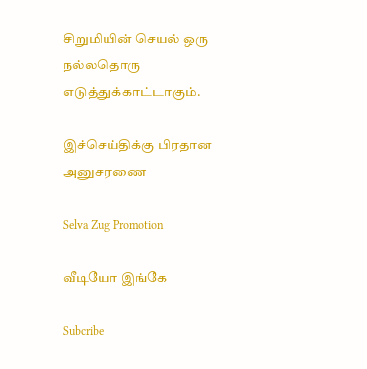சிறுமியின் செயல் ஒரு நல்லதொரு எடுத்துக்காட்டாகும்.

இச்செய்திக்கு பிரதான அனுசரணை

Selva Zug Promotion

வீடியோ இங்கே

Subcribe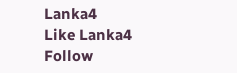Lanka4
Like Lanka4
Follow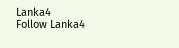Lanka4
Follow Lanka4